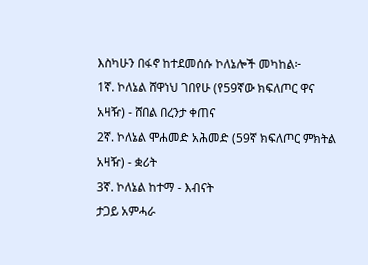እስካሁን በፋኖ ከተደመሰሱ ኮለኔሎች መካከል፦
1ኛ. ኮለኔል ሸዋነህ ገበየሁ (የ59ኛው ክፍለጦር ዋና አዛዥ) - ሸበል በረንታ ቀጠና
2ኛ. ኮለኔል ሞሐመድ አሕመድ (59ኛ ክፍለጦር ምክትል አዛዥ) - ቋሪት
3ኛ. ኮለኔል ከተማ - እብናት
ታጋይ አምሓራ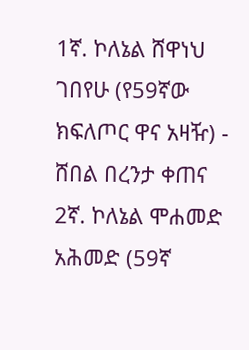1ኛ. ኮለኔል ሸዋነህ ገበየሁ (የ59ኛው ክፍለጦር ዋና አዛዥ) - ሸበል በረንታ ቀጠና
2ኛ. ኮለኔል ሞሐመድ አሕመድ (59ኛ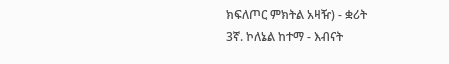ክፍለጦር ምክትል አዛዥ) - ቋሪት
3ኛ. ኮለኔል ከተማ - እብናት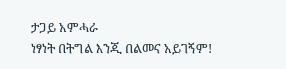ታጋይ አምሓራ
ነፃነት በትግል እንጂ በልመና አይገኝም!